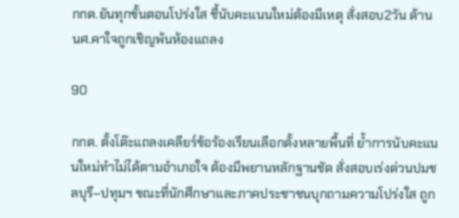กกต.ยันทุกขั้นตอนโปร่งใส ชี้นับคะแนนใหม่ต้องมีเหตุ สั่งสอบ2วัน ด้าน นศ.คาใจถูกเชิญพ้นห้องแถลง

90

กกต. ตั้งโต๊ะแถลงเคลียร์ข้อร้องเรียนเลือกตั้งหลายพื้นที่ ย้ำการนับคะแนนใหม่ทำไม่ได้ตามอำเภอใจ ต้องมีพยานหลักฐานชัด สั่งสอบเร่งด่วนปมชลบุรี–ปทุมฯ ขณะที่นักศึกษาและภาคประชาชนบุกถามความโปร่งใส ถูก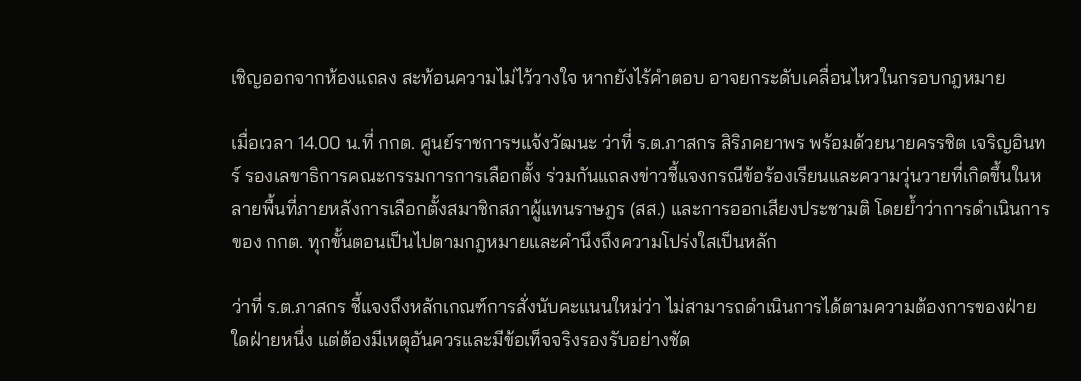เชิญออกจากห้องแถลง สะท้อนความไม่ไว้วางใจ หากยังไร้คำตอบ อาจยกระดับเคลื่อนไหวในกรอบกฎหมาย

เมื่อเวลา 14.00 น.ที่ กกต. ศูนย์ราชการฯแจ้งวัฒนะ ว่าที่ ร.ต.ภาสกร สิริภคยาพร พร้อมด้วยนายครรชิต เจริญอินทร์ รองเลขาธิการคณะกรรมการการเลือกตั้ง ร่วมกันแถลงข่าวชี้แจงกรณีข้อร้องเรียนและความวุ่นวายที่เกิดขึ้นในหลายพื้นที่ภายหลังการเลือกตั้งสมาชิกสภาผู้แทนราษฎร (สส.) และการออกเสียงประชามติ โดยย้ำว่าการดำเนินการของ กกต. ทุกขั้นตอนเป็นไปตามกฎหมายและคำนึงถึงความโปร่งใสเป็นหลัก

ว่าที่ ร.ต.ภาสกร ชี้แจงถึงหลักเกณฑ์การสั่งนับคะแนนใหม่ว่า ไม่สามารถดำเนินการได้ตามความต้องการของฝ่ายใดฝ่ายหนึ่ง แต่ต้องมีเหตุอันควรและมีข้อเท็จจริงรองรับอย่างชัด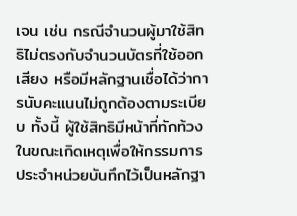เจน เช่น กรณีจำนวนผู้มาใช้สิทธิไม่ตรงกับจำนวนบัตรที่ใช้ออกเสียง หรือมีหลักฐานเชื่อได้ว่าการนับคะแนนไม่ถูกต้องตามระเบียบ ทั้งนี้ ผู้ใช้สิทธิมีหน้าที่ทักท้วงในขณะเกิดเหตุเพื่อให้กรรมการประจำหน่วยบันทึกไว้เป็นหลักฐา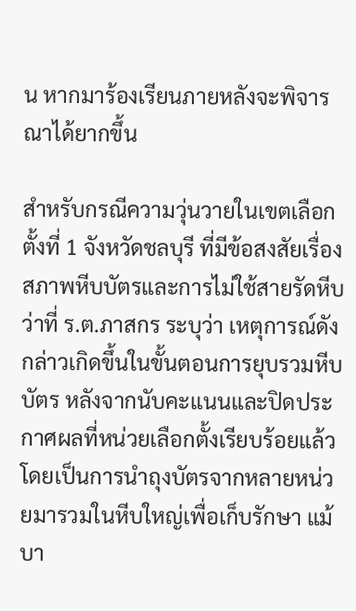น หากมาร้องเรียนภายหลังจะพิจารณาได้ยากขึ้น

สำหรับกรณีความวุ่นวายในเขตเลือกตั้งที่ 1 จังหวัดชลบุรี ที่มีข้อสงสัยเรื่องสภาพหีบบัตรและการไม่ใช้สายรัดหีบ ว่าที่ ร.ต.ภาสกร ระบุว่า เหตุการณ์ดังกล่าวเกิดขึ้นในขั้นตอนการยุบรวมหีบบัตร หลังจากนับคะแนนและปิดประกาศผลที่หน่วยเลือกตั้งเรียบร้อยแล้ว โดยเป็นการนำถุงบัตรจากหลายหน่วยมารวมในหีบใหญ่เพื่อเก็บรักษา แม้บา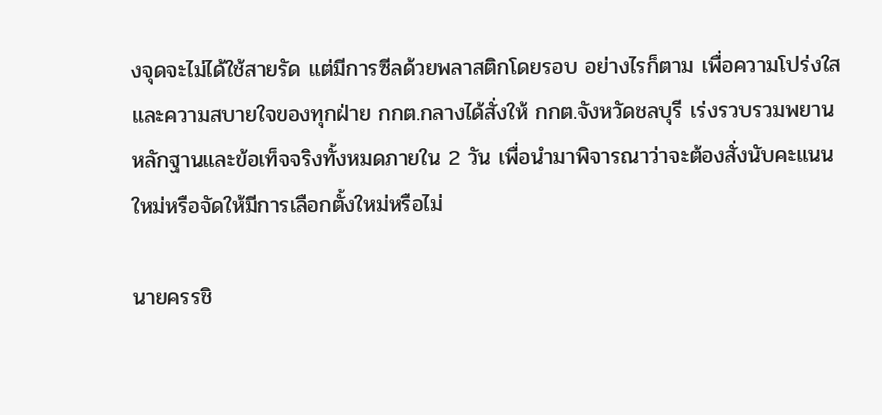งจุดจะไม่ได้ใช้สายรัด แต่มีการซีลด้วยพลาสติกโดยรอบ อย่างไรก็ตาม เพื่อความโปร่งใสและความสบายใจของทุกฝ่าย กกต.กลางได้สั่งให้ กกต.จังหวัดชลบุรี เร่งรวบรวมพยานหลักฐานและข้อเท็จจริงทั้งหมดภายใน 2 วัน เพื่อนำมาพิจารณาว่าจะต้องสั่งนับคะแนนใหม่หรือจัดให้มีการเลือกตั้งใหม่หรือไม่

นายครรชิ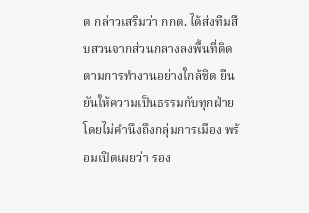ต กล่าวเสริมว่า กกต. ได้ส่งทีมสืบสวนจากส่วนกลางลงพื้นที่ติดตามการทำงานอย่างใกล้ชิด ยืนยันให้ความเป็นธรรมกับทุกฝ่ายโดยไม่คำนึงถึงกลุ่มการเมือง พร้อมเปิดเผยว่า รอง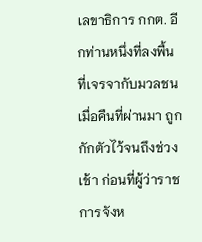เลขาธิการ กกต. อีกท่านหนึ่งที่ลงพื้นที่เจรจากับมวลชนเมื่อคืนที่ผ่านมา ถูกกักตัวไว้จนถึงช่วงเช้า ก่อนที่ผู้ว่าราชการจังห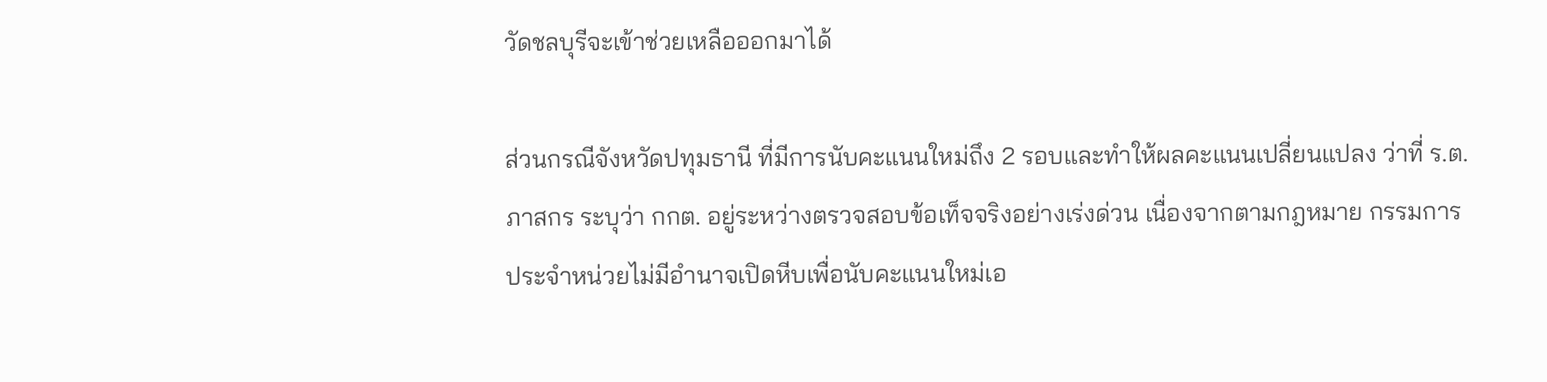วัดชลบุรีจะเข้าช่วยเหลือออกมาได้

ส่วนกรณีจังหวัดปทุมธานี ที่มีการนับคะแนนใหม่ถึง 2 รอบและทำให้ผลคะแนนเปลี่ยนแปลง ว่าที่ ร.ต.ภาสกร ระบุว่า กกต. อยู่ระหว่างตรวจสอบข้อเท็จจริงอย่างเร่งด่วน เนื่องจากตามกฎหมาย กรรมการประจำหน่วยไม่มีอำนาจเปิดหีบเพื่อนับคะแนนใหม่เอ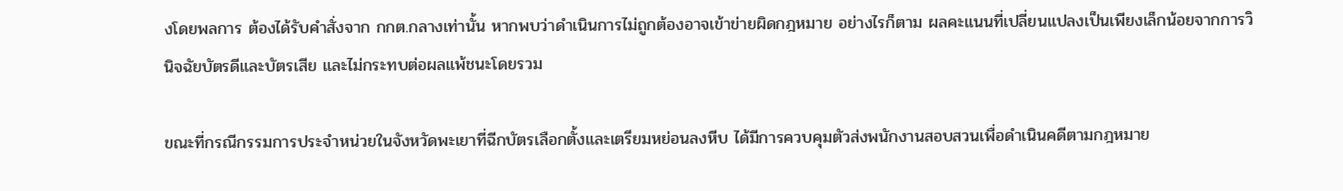งโดยพลการ ต้องได้รับคำสั่งจาก กกต.กลางเท่านั้น หากพบว่าดำเนินการไม่ถูกต้องอาจเข้าข่ายผิดกฎหมาย อย่างไรก็ตาม ผลคะแนนที่เปลี่ยนแปลงเป็นเพียงเล็กน้อยจากการวินิจฉัยบัตรดีและบัตรเสีย และไม่กระทบต่อผลแพ้ชนะโดยรวม

ขณะที่กรณีกรรมการประจำหน่วยในจังหวัดพะเยาที่ฉีกบัตรเลือกตั้งและเตรียมหย่อนลงหีบ ได้มีการควบคุมตัวส่งพนักงานสอบสวนเพื่อดำเนินคดีตามกฎหมาย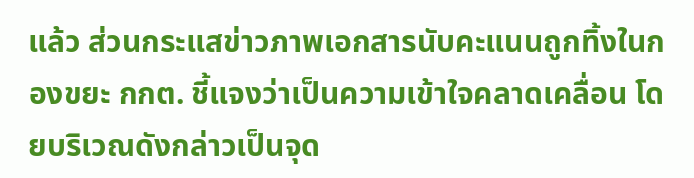แล้ว ส่วนกระแสข่าวภาพเอกสารนับคะแนนถูกทิ้งในกองขยะ กกต. ชี้แจงว่าเป็นความเข้าใจคลาดเคลื่อน โดยบริเวณดังกล่าวเป็นจุด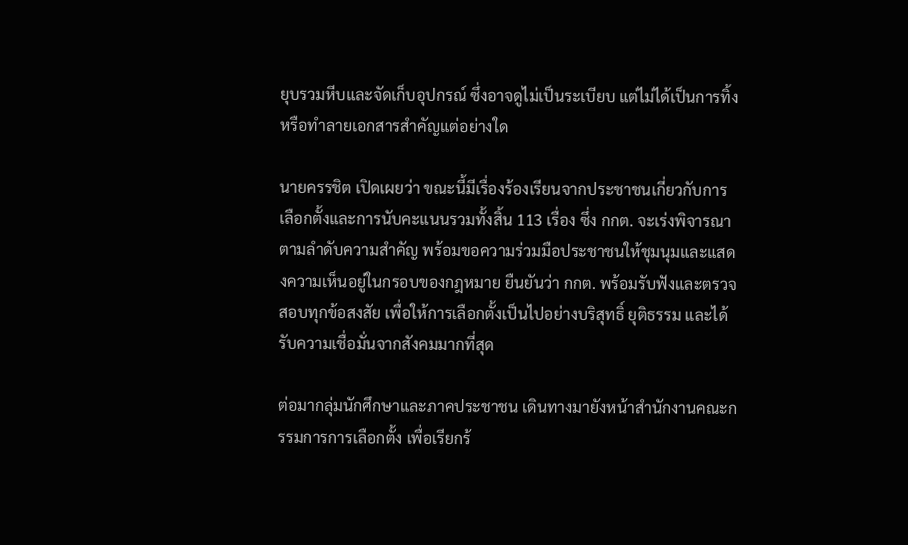ยุบรวมหีบและจัดเก็บอุปกรณ์ ซึ่งอาจดูไม่เป็นระเบียบ แต่ไม่ได้เป็นการทิ้งหรือทำลายเอกสารสำคัญแต่อย่างใด

นายครรชิต เปิดเผยว่า ขณะนี้มีเรื่องร้องเรียนจากประชาชนเกี่ยวกับการเลือกตั้งและการนับคะแนนรวมทั้งสิ้น 113 เรื่อง ซึ่ง กกต. จะเร่งพิจารณาตามลำดับความสำคัญ พร้อมขอความร่วมมือประชาชนให้ชุมนุมและแสดงความเห็นอยู่ในกรอบของกฎหมาย ยืนยันว่า กกต. พร้อมรับฟังและตรวจสอบทุกข้อสงสัย เพื่อให้การเลือกตั้งเป็นไปอย่างบริสุทธิ์ ยุติธรรม และได้รับความเชื่อมั่นจากสังคมมากที่สุด

ต่อมากลุ่มนักศึกษาและภาคประชาชน เดินทางมายังหน้าสำนักงานคณะกรรมการการเลือกตั้ง เพื่อเรียกร้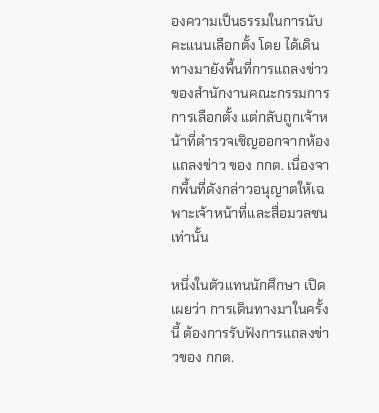องความเป็นธรรมในการนับคะแนนเลือกตั้ง โดย ได้เดินทางมายังพื้นที่การแถลงข่าวของสำนักงานคณะกรรมการการเลือกตั้ง แต่กลับถูกเจ้าหน้าที่ตำรวจเชิญออกจากห้องแถลงข่าว ของ กกต. เนื่องจากพื้นที่ดังกล่าวอนุญาตให้เฉพาะเจ้าหน้าที่และสื่อมวลชนเท่านั้น

หนึ่งในตัวแทนนักศึกษา เปิดเผยว่า การเดินทางมาในครั้งนี้ ต้องการรับฟังการแถลงข่าวของ กกต.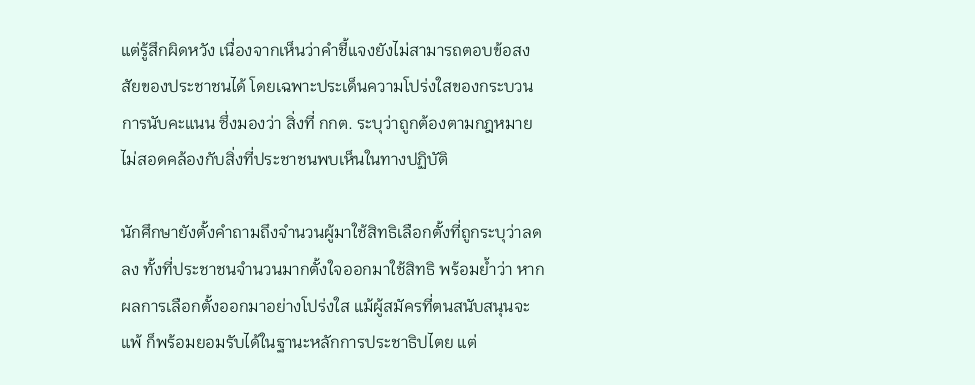แต่รู้สึกผิดหวัง เนื่องจากเห็นว่าคำชี้แจงยังไม่สามารถตอบข้อสงสัยของประชาชนได้ โดยเฉพาะประเด็นความโปร่งใสของกระบวนการนับคะแนน ซึ่งมองว่า สิ่งที่ กกต. ระบุว่าถูกต้องตามกฎหมาย ไม่สอดคล้องกับสิ่งที่ประชาชนพบเห็นในทางปฏิบัติ

นักศึกษายังตั้งคำถามถึงจำนวนผู้มาใช้สิทธิเลือกตั้งที่ถูกระบุว่าลดลง ทั้งที่ประชาชนจำนวนมากตั้งใจออกมาใช้สิทธิ พร้อมย้ำว่า หากผลการเลือกตั้งออกมาอย่างโปร่งใส แม้ผู้สมัครที่ตนสนับสนุนจะแพ้ ก็พร้อมยอมรับได้ในฐานะหลักการประชาธิปไตย แต่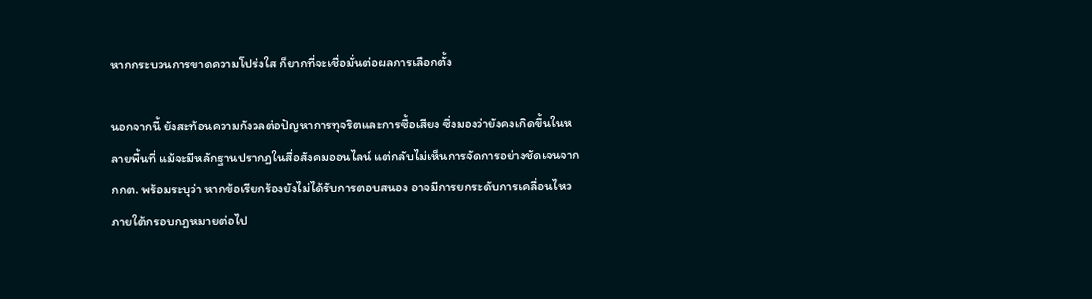หากกระบวนการขาดความโปร่งใส ก็ยากที่จะเชื่อมั่นต่อผลการเลือกตั้ง

นอกจากนี้ ยังสะท้อนความกังวลต่อปัญหาการทุจริตและการซื้อเสียง ซึ่งมองว่ายังคงเกิดขึ้นในหลายพื้นที่ แม้จะมีหลักฐานปรากฏในสื่อสังคมออนไลน์ แต่กลับไม่เห็นการจัดการอย่างชัดเจนจาก กกต. พร้อมระบุว่า หากข้อเรียกร้องยังไม่ได้รับการตอบสนอง อาจมีการยกระดับการเคลื่อนไหวภายใต้กรอบกฎหมายต่อไป